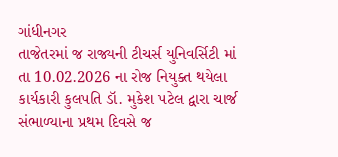ગાંધીનગર
તાજેતરમાં જ રાજ્યની ટીચર્સ યુનિવર્સિટી માં તા 10.02.2026 ના રોજ નિયુક્ત થયેલા કાર્યકારી કુલપતિ ડૉ. મુકેશ પટેલ દ્વારા ચાર્જ સંભાળ્યાના પ્રથમ દિવસે જ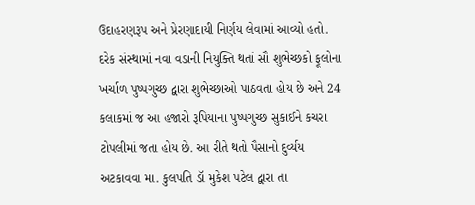ઉદાહરણરૂપ અને પ્રેરણાદાયી નિર્ણય લેવામાં આવ્યો હતો. દરેક સંસ્થામાં નવા વડાની નિયુક્તિ થતાં સૌ શુભેચ્છકો ફૂલોના ખર્ચાળ પુષ્પગુચ્છ દ્વારા શુભેચ્છાઓ પાઠવતા હોય છે અને 24 કલાકમાં જ આ હજારો રૂપિયાના પુષ્પગુચ્છ સુકાઈને કચરા ટોપલીમાં જતા હોય છે. આ રીતે થતો પૈસાનો દુર્વ્યય અટકાવવા મા. કુલપતિ ડૉ મુકેશ પટેલ દ્વારા તા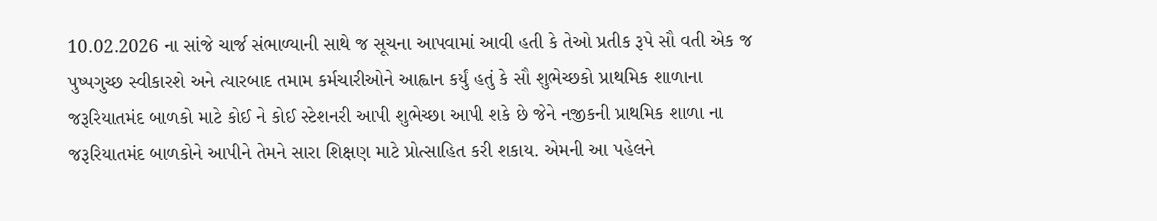10.02.2026 ના સાંજે ચાર્જ સંભાળ્યાની સાથે જ સૂચના આપવામાં આવી હતી કે તેઓ પ્રતીક રૂપે સૌ વતી એક જ પુષ્પગુચ્છ સ્વીકારશે અને ત્યારબાદ તમામ કર્મચારીઓને આહ્વાન કર્યું હતું કે સૌ શુભેચ્છકો પ્રાથમિક શાળાના જરૂરિયાતમંદ બાળકો માટે કોઈ ને કોઈ સ્ટેશનરી આપી શુભેચ્છા આપી શકે છે જેને નજીકની પ્રાથમિક શાળા ના જરૂરિયાતમંદ બાળકોને આપીને તેમને સારા શિક્ષણ માટે પ્રોત્સાહિત કરી શકાય. એમની આ પહેલને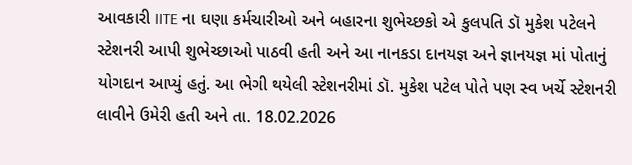આવકારી IITE ના ઘણા કર્મચારીઓ અને બહારના શુભેચ્છકો એ કુલપતિ ડૉ મુકેશ પટેલને સ્ટેશનરી આપી શુભેચ્છાઓ પાઠવી હતી અને આ નાનકડા દાનયજ્ઞ અને જ્ઞાનયજ્ઞ માં પોતાનું યોગદાન આપ્યું હતું. આ ભેગી થયેલી સ્ટેશનરીમાં ડૉ. મુકેશ પટેલ પોતે પણ સ્વ ખર્ચે સ્ટેશનરી લાવીને ઉમેરી હતી અને તા. 18.02.2026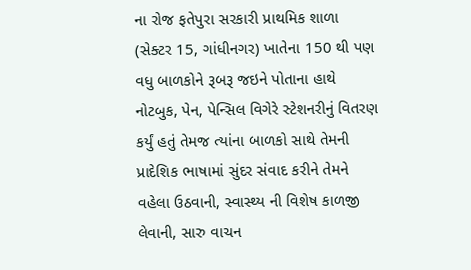ના રોજ ફતેપુરા સરકારી પ્રાથમિક શાળા (સેક્ટર 15, ગાંધીનગર) ખાતેના 150 થી પણ વધુ બાળકોને રૂબરૂ જઇને પોતાના હાથે નોટબુક, પેન, પેન્સિલ વિગેરે સ્ટેશનરીનું વિતરણ કર્યું હતું તેમજ ત્યાંના બાળકો સાથે તેમની પ્રાદેશિક ભાષામાં સુંદર સંવાદ કરીને તેમને વહેલા ઉઠવાની, સ્વાસ્થ્ય ની વિશેષ કાળજી લેવાની, સારુ વાચન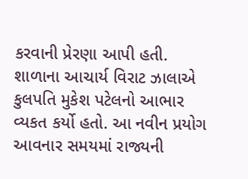કરવાની પ્રેરણા આપી હતી. શાળાના આચાર્ય વિરાટ ઝાલાએ કુલપતિ મુકેશ પટેલનો આભાર વ્યકત કર્યો હતો. આ નવીન પ્રયોગ આવનાર સમયમાં રાજ્યની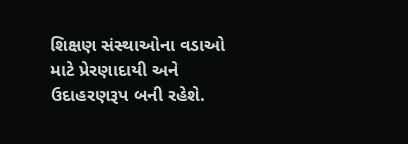શિક્ષણ સંસ્થાઓના વડાઓ માટે પ્રેરણાદાયી અને ઉદાહરણરૂપ બની રહેશે.